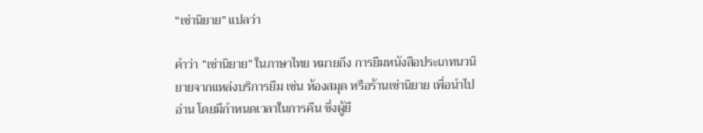"เช่านิยาย” แปลว่า

คำว่า “เช่านิยาย” ในภาษาไทย หมายถึง การยืมหนังสือประเภทนวนิยายจากแหล่งบริการยืม เช่น ห้องสมุด หรือร้านเช่านิยาย เพื่อนำไปอ่าน โดยมีกำหนดเวลาในการคืน ซึ่งผู้ยื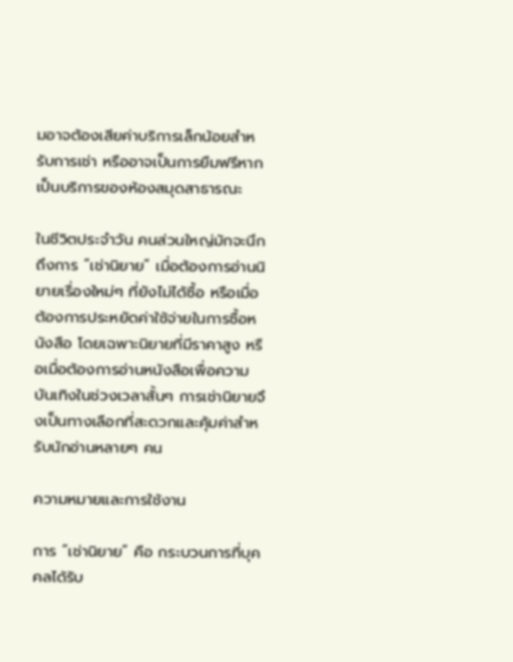มอาจต้องเสียค่าบริการเล็กน้อยสำหรับการเช่า หรืออาจเป็นการยืมฟรีหากเป็นบริการของห้องสมุดสาธารณะ

ในชีวิตประจำวัน คนส่วนใหญ่มักจะนึกถึงการ “เช่านิยาย” เมื่อต้องการอ่านนิยายเรื่องใหม่ๆ ที่ยังไม่ได้ซื้อ หรือเมื่อต้องการประหยัดค่าใช้จ่ายในการซื้อหนังสือ โดยเฉพาะนิยายที่มีราคาสูง หรือเมื่อต้องการอ่านหนังสือเพื่อความบันเทิงในช่วงเวลาสั้นๆ การเช่านิยายจึงเป็นทางเลือกที่สะดวกและคุ้มค่าสำหรับนักอ่านหลายๆ คน

ความหมายและการใช้งาน

การ “เช่านิยาย” คือ กระบวนการที่บุคคลได้รับ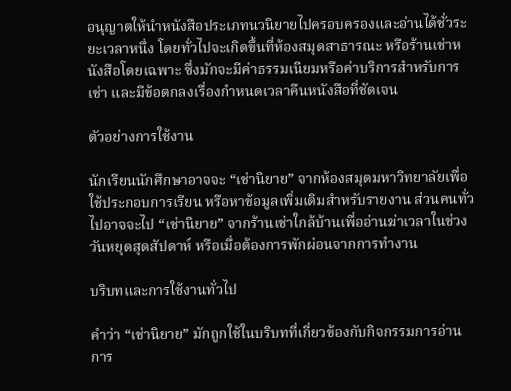อนุญาตให้นำหนังสือประเภทนวนิยายไปครอบครองและอ่านได้ชั่วระยะเวลาหนึ่ง โดยทั่วไปจะเกิดขึ้นที่ห้องสมุดสาธารณะ หรือร้านเช่าหนังสือโดยเฉพาะ ซึ่งมักจะมีค่าธรรมเนียมหรือค่าบริการสำหรับการเช่า และมีข้อตกลงเรื่องกำหนดเวลาคืนหนังสือที่ชัดเจน

ตัวอย่างการใช้งาน

นักเรียนนักศึกษาอาจจะ “เช่านิยาย” จากห้องสมุดมหาวิทยาลัยเพื่อใช้ประกอบการเรียน หรือหาข้อมูลเพิ่มเติมสำหรับรายงาน ส่วนคนทั่วไปอาจจะไป “เช่านิยาย” จากร้านเช่าใกล้บ้านเพื่ออ่านฆ่าเวลาในช่วงวันหยุดสุดสัปดาห์ หรือเมื่อต้องการพักผ่อนจากการทำงาน

บริบทและการใช้งานทั่วไป

คำว่า “เช่านิยาย” มักถูกใช้ในบริบทที่เกี่ยวข้องกับกิจกรรมการอ่าน การ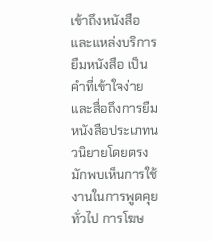เข้าถึงหนังสือ และแหล่งบริการยืมหนังสือ เป็นคำที่เข้าใจง่ายและสื่อถึงการยืมหนังสือประเภทนวนิยายโดยตรง มักพบเห็นการใช้งานในการพูดคุยทั่วไป การโฆษ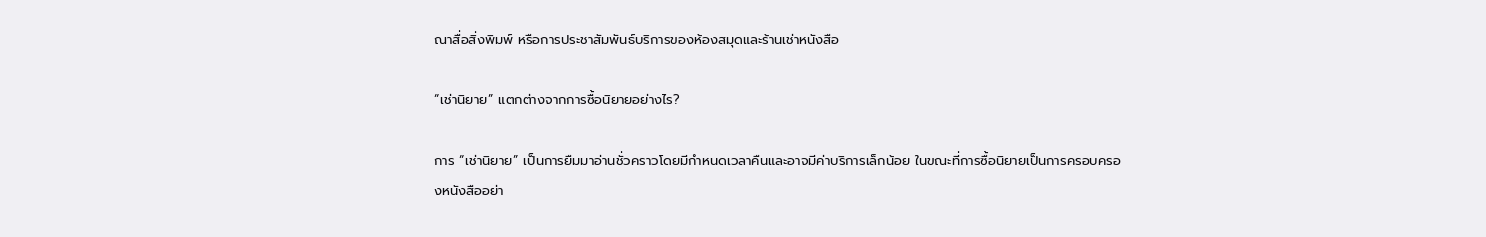ณาสื่อสิ่งพิมพ์ หรือการประชาสัมพันธ์บริการของห้องสมุดและร้านเช่าหนังสือ

“เช่านิยาย” แตกต่างจากการซื้อนิยายอย่างไร?

การ “เช่านิยาย” เป็นการยืมมาอ่านชั่วคราวโดยมีกำหนดเวลาคืนและอาจมีค่าบริการเล็กน้อย ในขณะที่การซื้อนิยายเป็นการครอบครองหนังสืออย่า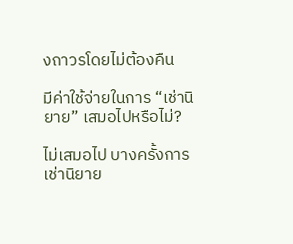งถาวรโดยไม่ต้องคืน

มีค่าใช้จ่ายในการ “เช่านิยาย” เสมอไปหรือไม่?

ไม่เสมอไป บางครั้งการเช่านิยาย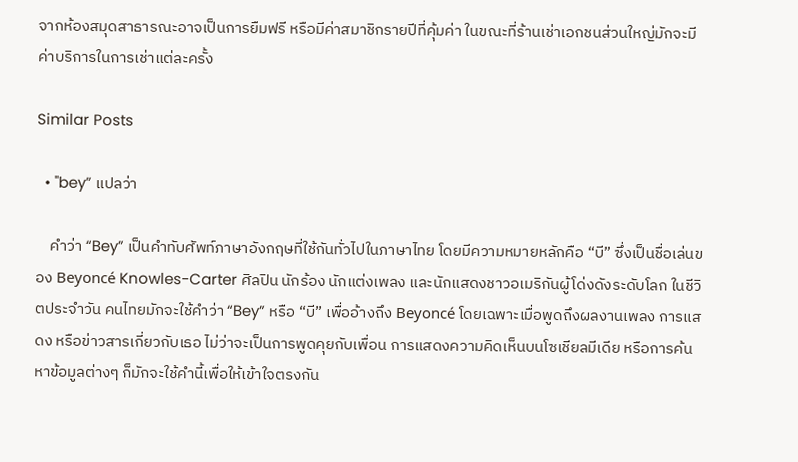จากห้องสมุดสาธารณะอาจเป็นการยืมฟรี หรือมีค่าสมาชิกรายปีที่คุ้มค่า ในขณะที่ร้านเช่าเอกชนส่วนใหญ่มักจะมีค่าบริการในการเช่าแต่ละครั้ง

Similar Posts

  • "bey” แปลว่า

    คำว่า “Bey” เป็นคำทับศัพท์ภาษาอังกฤษที่ใช้กันทั่วไปในภาษาไทย โดยมีความหมายหลักคือ “บี” ซึ่งเป็นชื่อเล่นของ Beyoncé Knowles-Carter ศิลปิน นักร้อง นักแต่งเพลง และนักแสดงชาวอเมริกันผู้โด่งดังระดับโลก ในชีวิตประจำวัน คนไทยมักจะใช้คำว่า “Bey” หรือ “บี” เพื่ออ้างถึง Beyoncé โดยเฉพาะเมื่อพูดถึงผลงานเพลง การแสดง หรือข่าวสารเกี่ยวกับเธอ ไม่ว่าจะเป็นการพูดคุยกับเพื่อน การแสดงความคิดเห็นบนโซเชียลมีเดีย หรือการค้นหาข้อมูลต่างๆ ก็มักจะใช้คำนี้เพื่อให้เข้าใจตรงกัน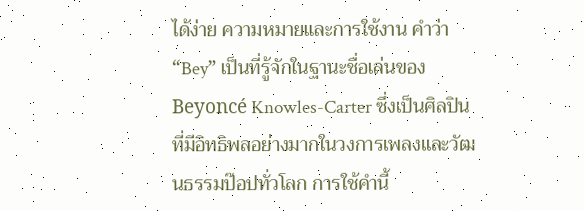ได้ง่าย ความหมายและการใช้งาน คำว่า “Bey” เป็นที่รู้จักในฐานะชื่อเล่นของ Beyoncé Knowles-Carter ซึ่งเป็นศิลปินที่มีอิทธิพลอย่างมากในวงการเพลงและวัฒนธรรมป๊อปทั่วโลก การใช้คำนี้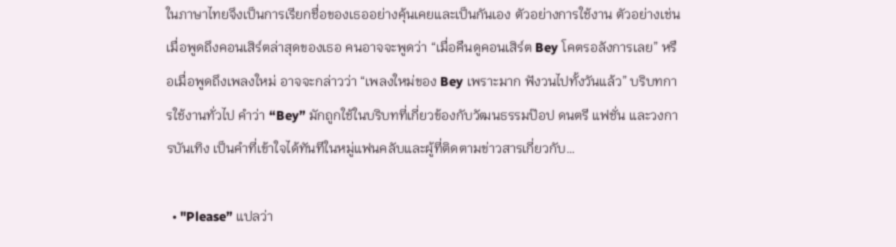ในภาษาไทยจึงเป็นการเรียกชื่อของเธออย่างคุ้นเคยและเป็นกันเอง ตัวอย่างการใช้งาน ตัวอย่างเช่น เมื่อพูดถึงคอนเสิร์ตล่าสุดของเธอ คนอาจจะพูดว่า “เมื่อคืนดูคอนเสิร์ต Bey โคตรอลังการเลย” หรือเมื่อพูดถึงเพลงใหม่ อาจจะกล่าวว่า “เพลงใหม่ของ Bey เพราะมาก ฟังวนไปทั้งวันแล้ว” บริบทการใช้งานทั่วไป คำว่า “Bey” มักถูกใช้ในบริบทที่เกี่ยวข้องกับวัฒนธรรมป๊อป ดนตรี แฟชั่น และวงการบันเทิง เป็นคำที่เข้าใจได้ทันทีในหมู่แฟนคลับและผู้ที่ติดตามข่าวสารเกี่ยวกับ…

  • "Please” แปลว่า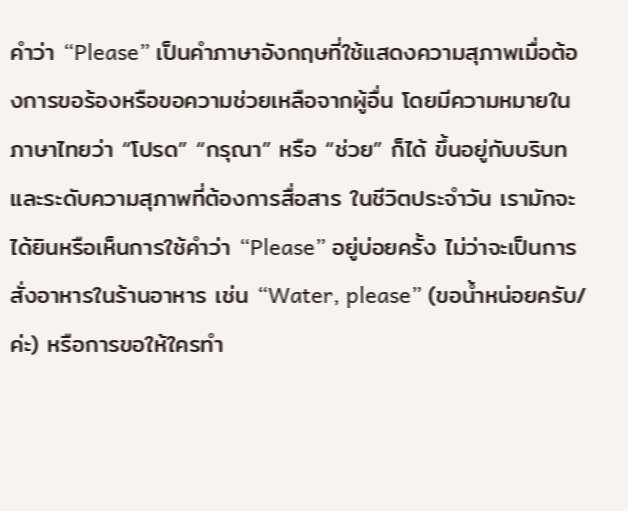คำว่า “Please” เป็นคำภาษาอังกฤษที่ใช้แสดงความสุภาพเมื่อต้องการขอร้องหรือขอความช่วยเหลือจากผู้อื่น โดยมีความหมายในภาษาไทยว่า “โปรด” “กรุณา” หรือ “ช่วย” ก็ได้ ขึ้นอยู่กับบริบทและระดับความสุภาพที่ต้องการสื่อสาร ในชีวิตประจำวัน เรามักจะได้ยินหรือเห็นการใช้คำว่า “Please” อยู่บ่อยครั้ง ไม่ว่าจะเป็นการสั่งอาหารในร้านอาหาร เช่น “Water, please” (ขอน้ำหน่อยครับ/ค่ะ) หรือการขอให้ใครทำ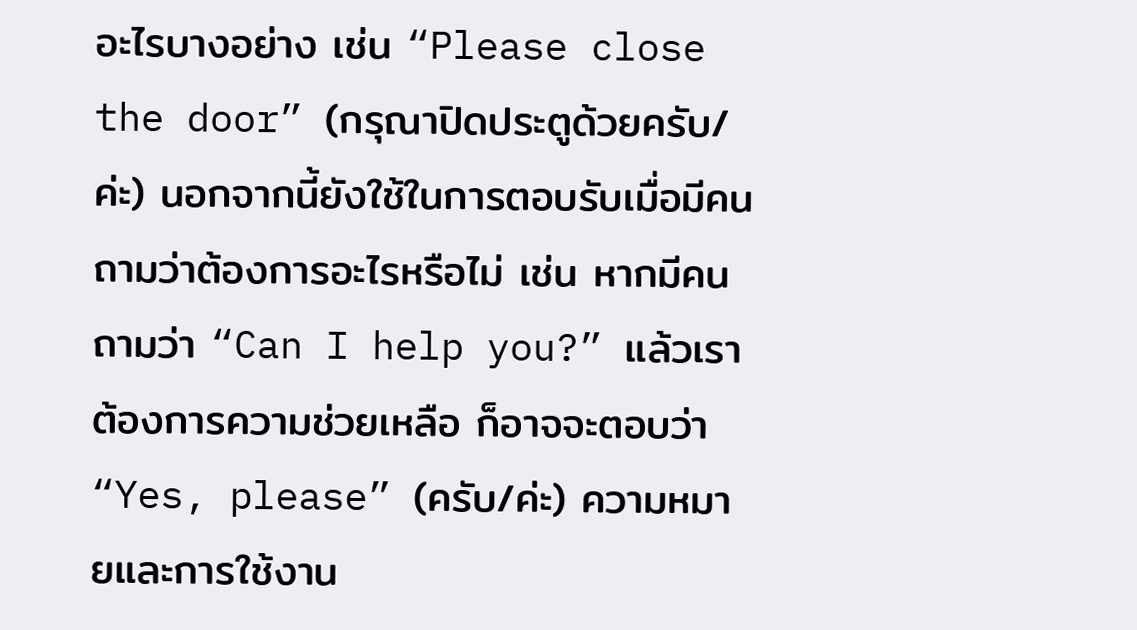อะไรบางอย่าง เช่น “Please close the door” (กรุณาปิดประตูด้วยครับ/ค่ะ) นอกจากนี้ยังใช้ในการตอบรับเมื่อมีคนถามว่าต้องการอะไรหรือไม่ เช่น หากมีคนถามว่า “Can I help you?” แล้วเราต้องการความช่วยเหลือ ก็อาจจะตอบว่า “Yes, please” (ครับ/ค่ะ) ความหมายและการใช้งาน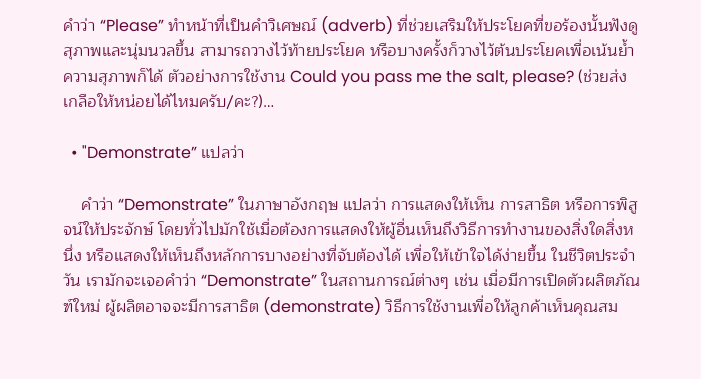คำว่า “Please” ทำหน้าที่เป็นคำวิเศษณ์ (adverb) ที่ช่วยเสริมให้ประโยคที่ขอร้องนั้นฟังดูสุภาพและนุ่มนวลขึ้น สามารถวางไว้ท้ายประโยค หรือบางครั้งก็วางไว้ต้นประโยคเพื่อเน้นย้ำความสุภาพก็ได้ ตัวอย่างการใช้งาน Could you pass me the salt, please? (ช่วยส่งเกลือให้หน่อยได้ไหมครับ/คะ?)…

  • "Demonstrate” แปลว่า

    คำว่า “Demonstrate” ในภาษาอังกฤษ แปลว่า การแสดงให้เห็น การสาธิต หรือการพิสูจน์ให้ประจักษ์ โดยทั่วไปมักใช้เมื่อต้องการแสดงให้ผู้อื่นเห็นถึงวิธีการทำงานของสิ่งใดสิ่งหนึ่ง หรือแสดงให้เห็นถึงหลักการบางอย่างที่จับต้องได้ เพื่อให้เข้าใจได้ง่ายขึ้น ในชีวิตประจำวัน เรามักจะเจอคำว่า “Demonstrate” ในสถานการณ์ต่างๆ เช่น เมื่อมีการเปิดตัวผลิตภัณฑ์ใหม่ ผู้ผลิตอาจจะมีการสาธิต (demonstrate) วิธีการใช้งานเพื่อให้ลูกค้าเห็นคุณสม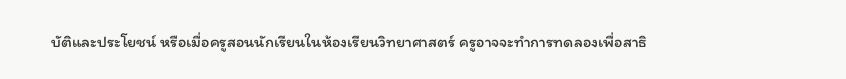บัติและประโยชน์ หรือเมื่อครูสอนนักเรียนในห้องเรียนวิทยาศาสตร์ ครูอาจจะทำการทดลองเพื่อสาธิ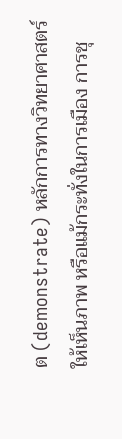ต (demonstrate) หลักการทางวิทยาศาสตร์ให้เห็นภาพ หรือแม้กระทั่งในการเมือง การชุ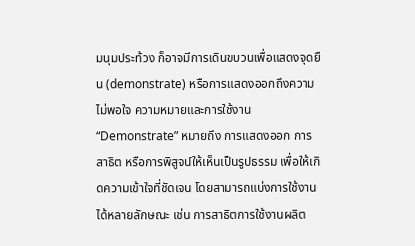มนุมประท้วง ก็อาจมีการเดินขบวนเพื่อแสดงจุดยืน (demonstrate) หรือการแสดงออกถึงความไม่พอใจ ความหมายและการใช้งาน “Demonstrate” หมายถึง การแสดงออก การสาธิต หรือการพิสูจน์ให้เห็นเป็นรูปธรรม เพื่อให้เกิดความเข้าใจที่ชัดเจน โดยสามารถแบ่งการใช้งานได้หลายลักษณะ เช่น การสาธิตการใช้งานผลิต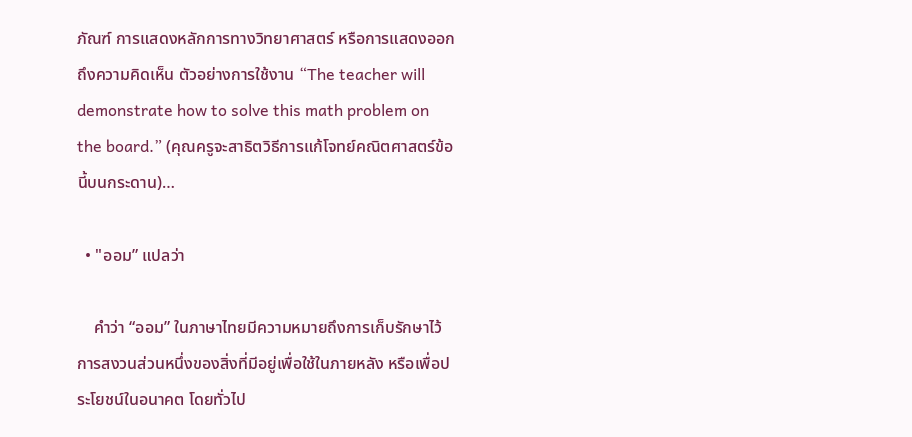ภัณฑ์ การแสดงหลักการทางวิทยาศาสตร์ หรือการแสดงออกถึงความคิดเห็น ตัวอย่างการใช้งาน “The teacher will demonstrate how to solve this math problem on the board.” (คุณครูจะสาธิตวิธีการแก้โจทย์คณิตศาสตร์ข้อนี้บนกระดาน)…

  • "ออม” แปลว่า

    คำว่า “ออม” ในภาษาไทยมีความหมายถึงการเก็บรักษาไว้ การสงวนส่วนหนึ่งของสิ่งที่มีอยู่เพื่อใช้ในภายหลัง หรือเพื่อประโยชน์ในอนาคต โดยทั่วไป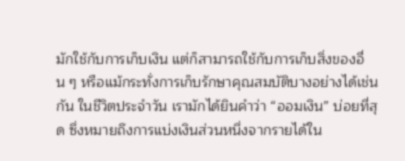มักใช้กับการเก็บเงิน แต่ก็สามารถใช้กับการเก็บสิ่งของอื่น ๆ หรือแม้กระทั่งการเก็บรักษาคุณสมบัติบางอย่างได้เช่นกัน ในชีวิตประจำวัน เรามักได้ยินคำว่า “ออมเงิน” บ่อยที่สุด ซึ่งหมายถึงการแบ่งเงินส่วนหนึ่งจากรายได้ใน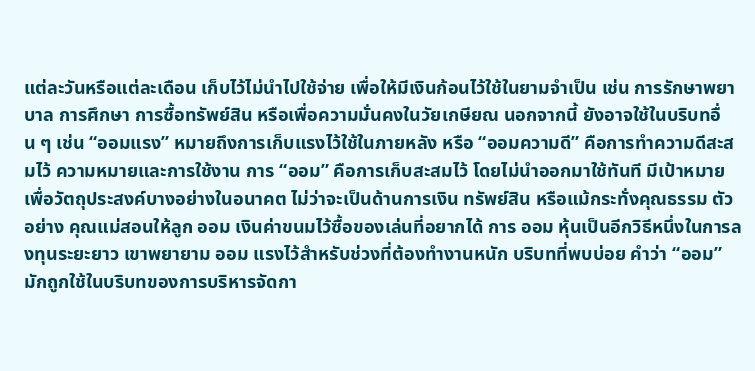แต่ละวันหรือแต่ละเดือน เก็บไว้ไม่นำไปใช้จ่าย เพื่อให้มีเงินก้อนไว้ใช้ในยามจำเป็น เช่น การรักษาพยาบาล การศึกษา การซื้อทรัพย์สิน หรือเพื่อความมั่นคงในวัยเกษียณ นอกจากนี้ ยังอาจใช้ในบริบทอื่น ๆ เช่น “ออมแรง” หมายถึงการเก็บแรงไว้ใช้ในภายหลัง หรือ “ออมความดี” คือการทำความดีสะสมไว้ ความหมายและการใช้งาน การ “ออม” คือการเก็บสะสมไว้ โดยไม่นำออกมาใช้ทันที มีเป้าหมายเพื่อวัตถุประสงค์บางอย่างในอนาคต ไม่ว่าจะเป็นด้านการเงิน ทรัพย์สิน หรือแม้กระทั่งคุณธรรม ตัวอย่าง คุณแม่สอนให้ลูก ออม เงินค่าขนมไว้ซื้อของเล่นที่อยากได้ การ ออม หุ้นเป็นอีกวิธีหนึ่งในการลงทุนระยะยาว เขาพยายาม ออม แรงไว้สำหรับช่วงที่ต้องทำงานหนัก บริบทที่พบบ่อย คำว่า “ออม” มักถูกใช้ในบริบทของการบริหารจัดกา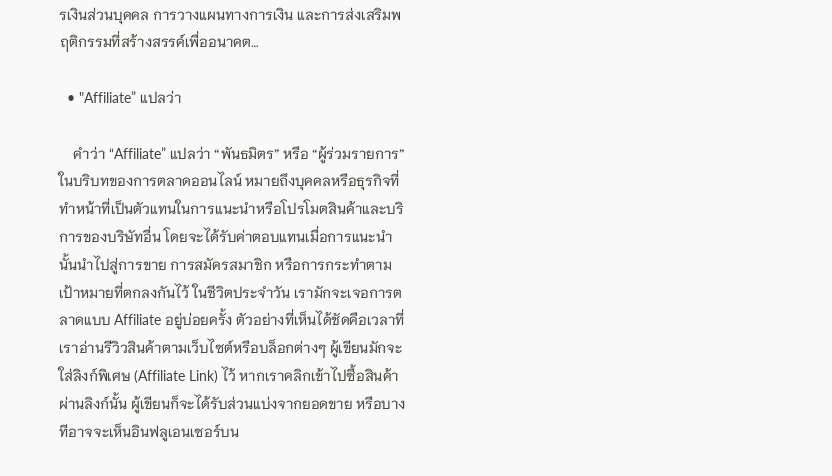รเงินส่วนบุคคล การวางแผนทางการเงิน และการส่งเสริมพฤติกรรมที่สร้างสรรค์เพื่ออนาคต…

  • "Affiliate” แปลว่า

    คำว่า “Affiliate” แปลว่า “พันธมิตร” หรือ “ผู้ร่วมรายการ” ในบริบทของการตลาดออนไลน์ หมายถึงบุคคลหรือธุรกิจที่ทำหน้าที่เป็นตัวแทนในการแนะนำหรือโปรโมตสินค้าและบริการของบริษัทอื่น โดยจะได้รับค่าตอบแทนเมื่อการแนะนำนั้นนำไปสู่การขาย การสมัครสมาชิก หรือการกระทำตามเป้าหมายที่ตกลงกันไว้ ในชีวิตประจำวัน เรามักจะเจอการตลาดแบบ Affiliate อยู่บ่อยครั้ง ตัวอย่างที่เห็นได้ชัดคือเวลาที่เราอ่านรีวิวสินค้าตามเว็บไซต์หรือบล็อกต่างๆ ผู้เขียนมักจะใส่ลิงก์พิเศษ (Affiliate Link) ไว้ หากเราคลิกเข้าไปซื้อสินค้าผ่านลิงก์นั้น ผู้เขียนก็จะได้รับส่วนแบ่งจากยอดขาย หรือบางทีอาจจะเห็นอินฟลูเอนเซอร์บน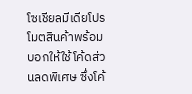โซเชียลมีเดียโปรโมตสินค้าพร้อมบอกให้ใช้โค้ดส่วนลดพิเศษ ซึ่งโค้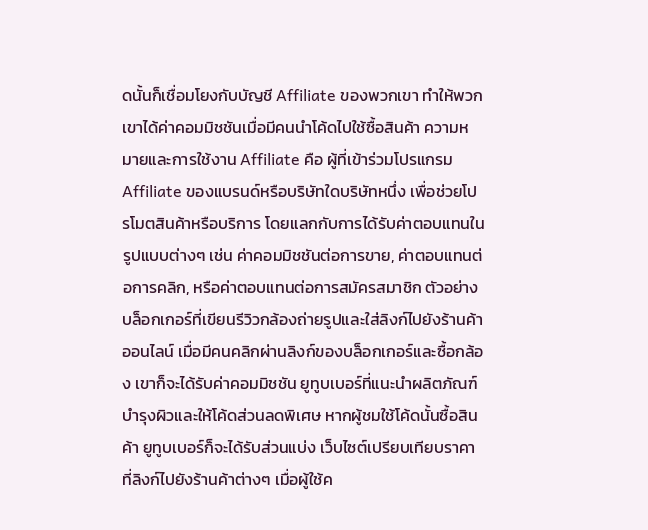ดนั้นก็เชื่อมโยงกับบัญชี Affiliate ของพวกเขา ทำให้พวกเขาได้ค่าคอมมิชชันเมื่อมีคนนำโค้ดไปใช้ซื้อสินค้า ความหมายและการใช้งาน Affiliate คือ ผู้ที่เข้าร่วมโปรแกรม Affiliate ของแบรนด์หรือบริษัทใดบริษัทหนึ่ง เพื่อช่วยโปรโมตสินค้าหรือบริการ โดยแลกกับการได้รับค่าตอบแทนในรูปแบบต่างๆ เช่น ค่าคอมมิชชันต่อการขาย, ค่าตอบแทนต่อการคลิก, หรือค่าตอบแทนต่อการสมัครสมาชิก ตัวอย่าง บล็อกเกอร์ที่เขียนรีวิวกล้องถ่ายรูปและใส่ลิงก์ไปยังร้านค้าออนไลน์ เมื่อมีคนคลิกผ่านลิงก์ของบล็อกเกอร์และซื้อกล้อง เขาก็จะได้รับค่าคอมมิชชัน ยูทูบเบอร์ที่แนะนำผลิตภัณฑ์บำรุงผิวและให้โค้ดส่วนลดพิเศษ หากผู้ชมใช้โค้ดนั้นซื้อสินค้า ยูทูบเบอร์ก็จะได้รับส่วนแบ่ง เว็บไซต์เปรียบเทียบราคาที่ลิงก์ไปยังร้านค้าต่างๆ เมื่อผู้ใช้ค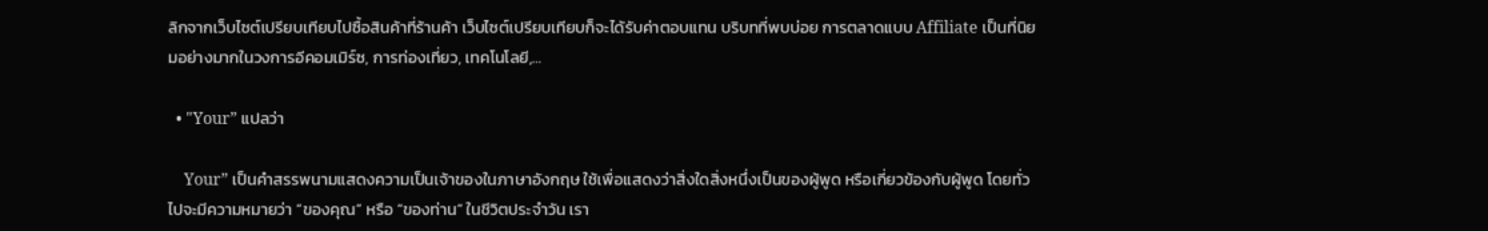ลิกจากเว็บไซต์เปรียบเทียบไปซื้อสินค้าที่ร้านค้า เว็บไซต์เปรียบเทียบก็จะได้รับค่าตอบแทน บริบทที่พบบ่อย การตลาดแบบ Affiliate เป็นที่นิยมอย่างมากในวงการอีคอมเมิร์ซ, การท่องเที่ยว, เทคโนโลยี,…

  • "Your” แปลว่า

    Your” เป็นคำสรรพนามแสดงความเป็นเจ้าของในภาษาอังกฤษ ใช้เพื่อแสดงว่าสิ่งใดสิ่งหนึ่งเป็นของผู้พูด หรือเกี่ยวข้องกับผู้พูด โดยทั่วไปจะมีความหมายว่า “ของคุณ” หรือ “ของท่าน” ในชีวิตประจำวัน เรา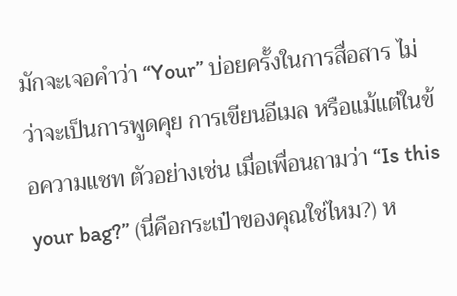มักจะเจอคำว่า “Your” บ่อยครั้งในการสื่อสาร ไม่ว่าจะเป็นการพูดคุย การเขียนอีเมล หรือแม้แต่ในข้อความแชท ตัวอย่างเช่น เมื่อเพื่อนถามว่า “Is this your bag?” (นี่คือกระเป๋าของคุณใช่ไหม?) ห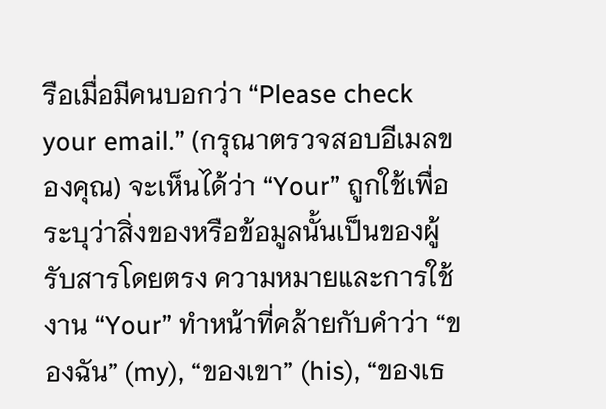รือเมื่อมีคนบอกว่า “Please check your email.” (กรุณาตรวจสอบอีเมลของคุณ) จะเห็นได้ว่า “Your” ถูกใช้เพื่อระบุว่าสิ่งของหรือข้อมูลนั้นเป็นของผู้รับสารโดยตรง ความหมายและการใช้งาน “Your” ทำหน้าที่คล้ายกับคำว่า “ของฉัน” (my), “ของเขา” (his), “ของเธ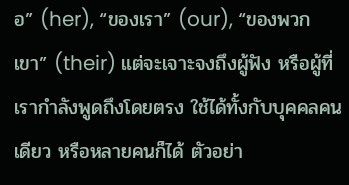อ” (her), “ของเรา” (our), “ของพวกเขา” (their) แต่จะเจาะจงถึงผู้ฟัง หรือผู้ที่เรากำลังพูดถึงโดยตรง ใช้ได้ทั้งกับบุคคลคนเดียว หรือหลายคนก็ได้ ตัวอย่า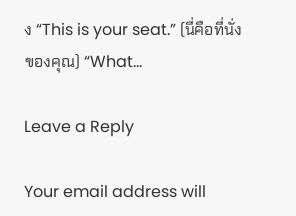ง “This is your seat.” (นี่คือที่นั่งของคุณ) “What…

Leave a Reply

Your email address will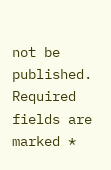not be published. Required fields are marked *